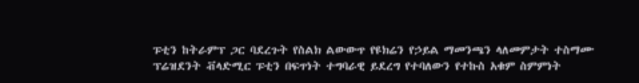ፑቲን ከትራምፕ ጋር ባደረጉት የስልክ ልውውጥ የዩክሬን የኃይል ማመንጫን ላለመምታት ተስማሙ
ፕሬዝደንት ቭላድሚር ፑቲን በፍጥነት ተግባራዊ ይደረግ የተባለውን የተኩስ አቁም ስምምነት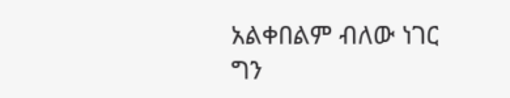አልቀበልም ብለው ነገር ግን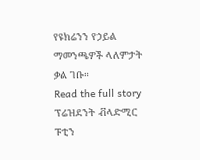የዩክሬንን የኃይል ማመንጫዎች ላለምታት ቃል ገቡ።
Read the full story
ፕሬዝደንት ቭላድሚር ፑቲን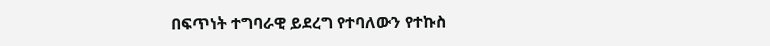በፍጥነት ተግባራዊ ይደረግ የተባለውን የተኩስ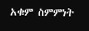አቁም ስምምነት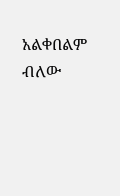አልቀበልም ብለው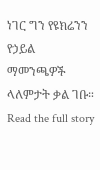ነገር ግን የዩክሬንን የኃይል ማመንጫዎች ላለምታት ቃል ገቡ።
Read the full story